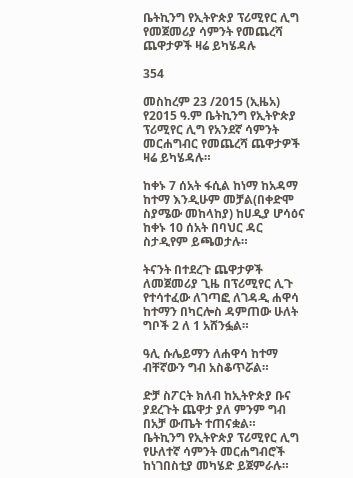ቤትኪንግ የኢትዮጵያ ፕሪሚየር ሊግ የመጀመሪያ ሳምንት የመጨረሻ ጨዋታዎች ዛሬ ይካሄዳሉ

354

መስከረም 23 /2015 (ኢዜአ) የ2015 ዓ.ም ቤትኪንግ የኢትዮጵያ ፕሪሚየር ሊግ የአንደኛ ሳምንት መርሐግብር የመጨረሻ ጨዋታዎች ዛሬ ይካሄዳሉ።

ከቀኑ 7 ሰአት ፋሲል ከነማ ከአዳማ ከተማ እንዲሁም መቻል(በቀድሞ ስያሜው መከላከያ) ከሀዲያ ሆሳዕና ከቀኑ 10 ሰአት በባህር ዳር ስታዲየም ይጫወታሉ።

ትናንት በተደረጉ ጨዋታዎች ለመጀመሪያ ጊዜ በፕሪሚየር ሊጉ የተሳተፈው ለገጣፎ ለገዳዲ ሐዋሳ ከተማን በካርሎስ ዳምጠው ሁለት ግቦች 2 ለ 1 አሸንፏል።

ዓሊ ሱሌይማን ለሐዋሳ ከተማ ብቸኛውን ግብ አስቆጥሯል።

ድቻ ስፖርት ክለብ ከኢትዮጵያ ቡና ያደረጉት ጨዋታ ያለ ምንም ግብ በአቻ ውጤት ተጠናቋል።
ቤትኪንግ የኢትዮጵያ ፕሪሚየር ሊግ የሁለተኛ ሳምንት መርሐግብሮች ከነገበስቲያ መካሄድ ይጀምራሉ።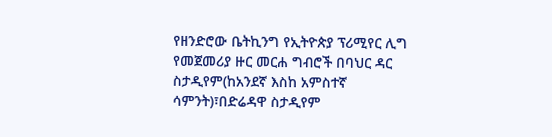የዘንድሮው ቤትኪንግ የኢትዮጵያ ፕሪሚየር ሊግ የመጀመሪያ ዙር መርሐ ግብሮች በባህር ዳር ስታዲየም(ከአንደኛ እስከ አምስተኛ ሳምንት)፣በድሬዳዋ ስታዲየም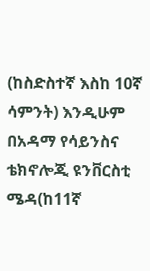(ከስድስተኛ እስከ 10ኛ ሳምንት) እንዲሁም በአዳማ የሳይንስና ቴክኖሎጂ ዩንቨርስቲ ሜዳ(ከ11ኛ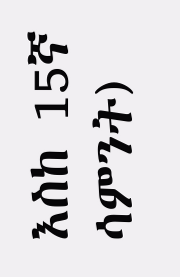እስከ 15ኛ ሳምንት)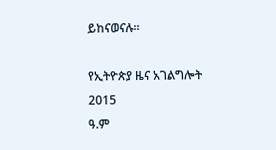ይከናወናሉ።

የኢትዮጵያ ዜና አገልግሎት
2015
ዓ.ም